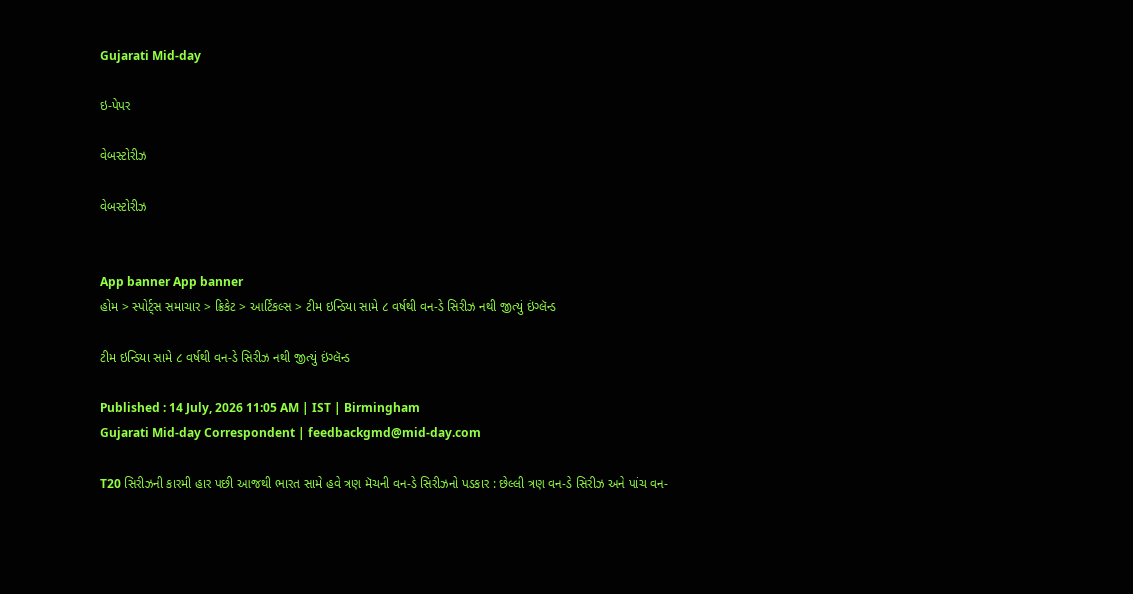Gujarati Mid-day

ઇ-પેપર

વેબસ્ટોરીઝ

વેબસ્ટોરીઝ


App banner App banner
હોમ > સ્પોર્ટ્સ સમાચાર > ક્રિકેટ > આર્ટિકલ્સ > ટીમ ઇન્ડિયા સામે ૮ વર્ષથી વન-ડે સિરીઝ નથી જીત્યું ઇંગ્લૅન્ડ

ટીમ ઇન્ડિયા સામે ૮ વર્ષથી વન-ડે સિરીઝ નથી જીત્યું ઇંગ્લૅન્ડ

Published : 14 July, 2026 11:05 AM | IST | Birmingham
Gujarati Mid-day Correspondent | feedbackgmd@mid-day.com

T20 સિરીઝની કારમી હાર પછી આજથી ભારત સામે હવે ત્રણ મૅચની વન-ડે સિરીઝનો પડકાર : છેલ્લી ત્રણ વન-ડે સિરીઝ અને પાંચ વન-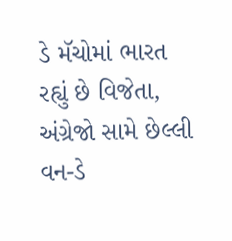ડે મૅચોમાં ભારત રહ્યું છે વિજેતા, અંગ્રેજો સામે છેલ્લી વન-ડે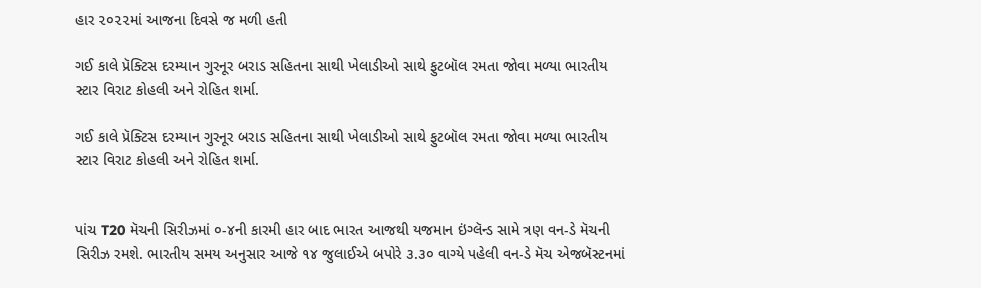હાર ૨૦૨૨માં આજના દિવસે જ મળી હતી

ગઈ કાલે પ્રૅક્ટિસ દરમ્યાન ગુરનૂર બરાડ સહિતના સાથી ખેલાડીઓ સાથે ફુટબૉલ રમતા જોવા મળ્યા ભારતીય સ્ટાર વિરાટ કોહલી અને રોહિત શર્મા.

ગઈ કાલે પ્રૅક્ટિસ દરમ્યાન ગુરનૂર બરાડ સહિતના સાથી ખેલાડીઓ સાથે ફુટબૉલ રમતા જોવા મળ્યા ભારતીય સ્ટાર વિરાટ કોહલી અને રોહિત શર્મા.


પાંચ T20 મૅચની સિરીઝમાં ૦-૪ની કારમી હાર બાદ ભારત આજથી યજમાન ઇંગ્લૅન્ડ સામે ત્રણ વન-ડે મૅચની સિરીઝ રમશે. ભારતીય સમય અનુસાર આજે ૧૪ જુલાઈએ બપોરે ૩.૩૦ વાગ્યે પહેલી વન-ડે મૅચ એજબૅસ્ટનમાં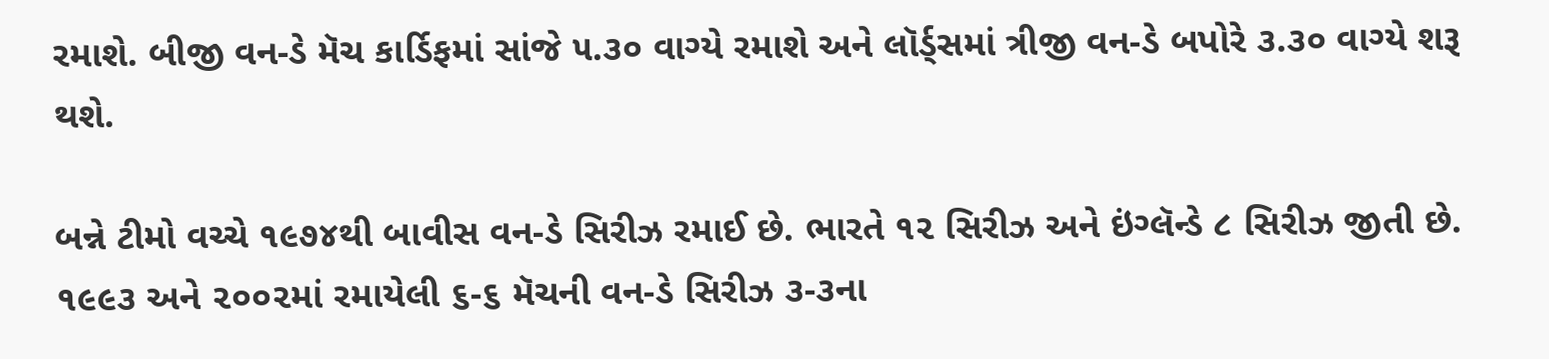રમાશે. બીજી વન-ડે મૅચ કાર્ડિફમાં સાંજે ૫.૩૦ વાગ્યે રમાશે અને લૉર્ડ્‍સમાં ત્રીજી વન-ડે બપોરે ૩.૩૦ વાગ્યે શરૂ થશે.

બન્ને ટીમો વચ્ચે ૧૯૭૪થી બાવીસ વન-ડે સિરીઝ રમાઈ છે. ભારતે ૧૨ સિરીઝ અને ઇંગ્લૅન્ડે ૮ સિરીઝ જીતી છે. ૧૯૯૩ અને ૨૦૦૨માં રમાયેલી ૬-૬ મૅચની વન-ડે સિરીઝ ૩-૩ના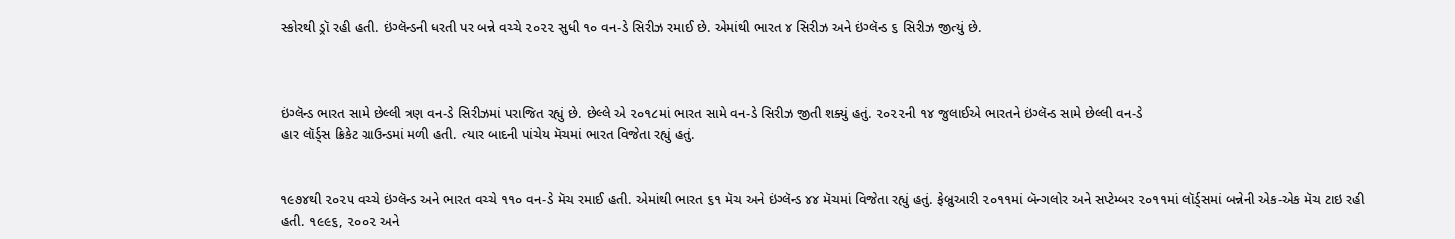સ્કોરથી ડ્રૉ રહી હતી. ઇંગ્લૅન્ડની ધરતી પર બન્ને વચ્ચે ૨૦૨૨ સુધી ૧૦ વન-ડે સિરીઝ રમાઈ છે. એમાંથી ભારત ૪ સિરીઝ અને ઇંગ્લૅન્ડ ૬ સિરીઝ જીત્યું છે.



ઇંગ્લૅન્ડ ભારત સામે છેલ્લી ત્રણ વન-ડે સિરીઝમાં પરાજિત રહ્યું છે. છેલ્લે એ ૨૦૧૮માં ભારત સામે વન-ડે સિરીઝ જીતી શક્યું હતું. ૨૦૨૨ની ૧૪ જુલાઈએ ભારતને ઇંગ્લૅન્ડ સામે છેલ્લી વન-ડે
હાર લૉર્ડ્‍સ ક્રિકેટ ગ્રાઉન્ડમાં મળી હતી. ત્યાર બાદની પાંચેય મૅચમાં ભારત વિજેતા રહ્યું હતું.


૧૯૭૪થી ૨૦૨૫ વચ્ચે ઇંગ્લૅન્ડ અને ભારત વચ્ચે ૧૧૦ વન-ડે મૅચ રમાઈ હતી. એમાંથી ભારત ૬૧ મૅચ અને ઇંગ્લૅન્ડ ૪૪ મૅચમાં વિજેતા રહ્યું હતું. ફેબ્રુઆરી ૨૦૧૧માં બૅન્ગલોર અને સપ્ટેમ્બર ૨૦૧૧માં લૉર્ડ્‍સમાં બન્નેની એક-એક મૅચ ટાઇ રહી હતી. ૧૯૯૬, ૨૦૦૨ અને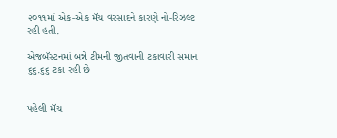૨૦૧૧માં એક-એક મૅચ વરસાદને કારણે નો-રિઝલ્ટ રહી હતી.

એજબૅસ્ટનમાં બન્ને ટીમની જીતવાની ટકાવારી સમાન ૬૬.૬૬ ટકા રહી છે


પહેલી મૅચ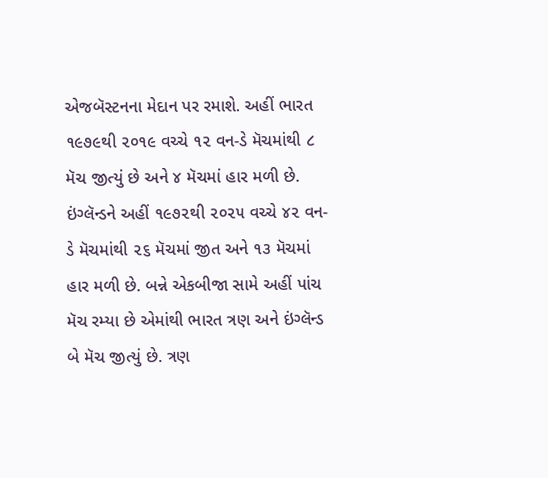એજબૅસ્ટનના મેદાન પર રમાશે. અહીં ભારત ૧૯૭૯થી ૨૦૧૯ વચ્ચે ૧૨ વન-ડે મૅચમાંથી ૮ મૅચ જીત્યું છે અને ૪ મૅચમાં હાર મળી છે. ઇંગ્લૅન્ડને અહીં ૧૯૭૨થી ૨૦૨૫ વચ્ચે ૪૨ વન-ડે મૅચમાંથી ૨૬ મૅચમાં જીત અને ૧૩ મૅચમાં હાર મળી છે. બન્ને એકબીજા સામે અહીં પાંચ મૅચ રમ્યા છે એમાંથી ભારત ત્રણ અને ઇંગ્લૅન્ડ બે મૅચ જીત્યું છે. ત્રણ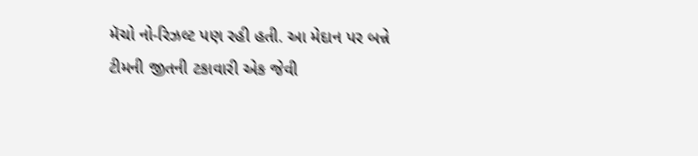મૅચો નો-રિઝલ્ટ પણ રહી હતી. આ મેદાન પર બન્ને ટીમની જીતની ટકાવારી એક જેવી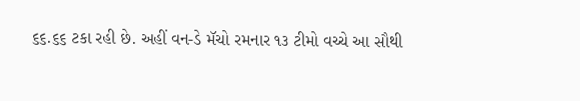૬૬.૬૬ ટકા રહી છે. અહીં વન-ડે મૅચો રમનાર ૧૩ ટીમો વચ્ચે આ સૌથી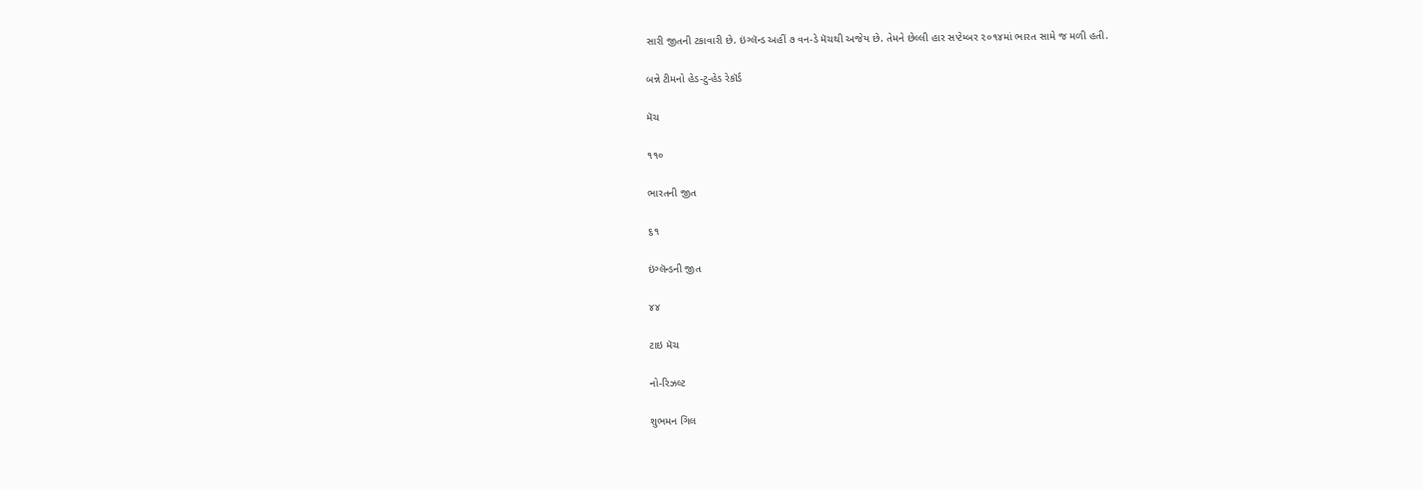સારી જીતની ટકાવારી છે. ઇંગ્લૅન્ડ અહીં ૭ વન-ડે મૅચથી અજેય છે. તેમને છેલ્લી હાર સપ્ટેમ્બર ૨૦૧૪માં ભારત સામે જ મળી હતી.

બન્ને ટીમનો હેડ-ટુ-હેડ રેકૉર્ડ

મૅચ

૧૧૦

ભારતની જીત

૬૧

ઇંગ્લૅન્ડની જીત

૪૪

ટાઇ મૅચ

નો-રિઝલ્ટ

શુભમન ગિલ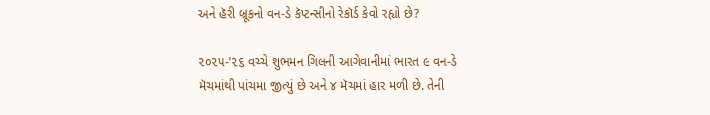અને હૅરી બ્રૂકનો વન-ડે કૅપ્ટન્સીનો રેકૉર્ડ કેવો રહ્યો છે?

૨૦૨૫-’૨૬ વચ્ચે શુભમન ગિલની આગેવાનીમાં ભારત ૯ વન-ડે મૅચમાંથી પાંચમા જીત્યું છે અને ૪ મૅચમાં હાર મળી છે. તેની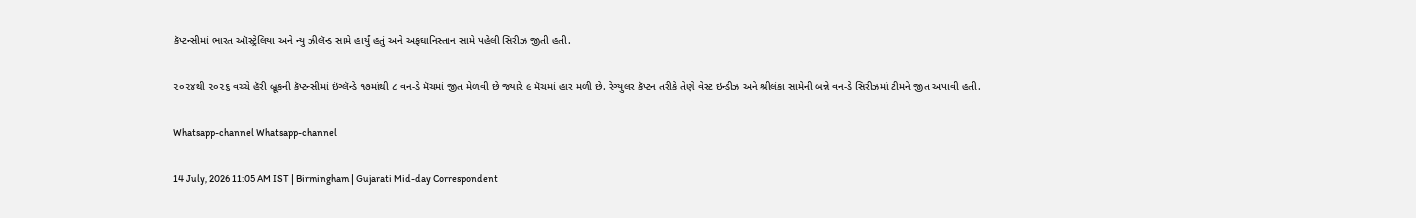કૅપ્ટન્સીમાં ભારત ઑસ્ટ્રેલિયા અને ન્યુ ઝીલૅન્ડ સામે હાર્યું હતું અને અફઘાનિસ્તાન સામે પહેલી સિરીઝ જીતી હતી.

૨૦૨૪થી ૨૦૨૬ વચ્ચે હૅરી બ્રૂકની કૅપ્ટન્સીમાં ઇંગ્લૅન્ડે ૧૭માંથી ૮ વન-ડે મૅચમાં જીત મેળવી છે જ્યારે ૯ મૅચમાં હાર મળી છે. રેગ્યુલર કૅપ્ટન તરીકે તેણે વેસ્ટ ઇન્ડીઝ અને શ્રીલંકા સામેની બન્ને વન-ડે સિરીઝમાં ટીમને જીત અપાવી હતી.

Whatsapp-channel Whatsapp-channel

14 July, 2026 11:05 AM IST | Birmingham | Gujarati Mid-day Correspondent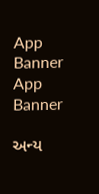App Banner App Banner

અન્ય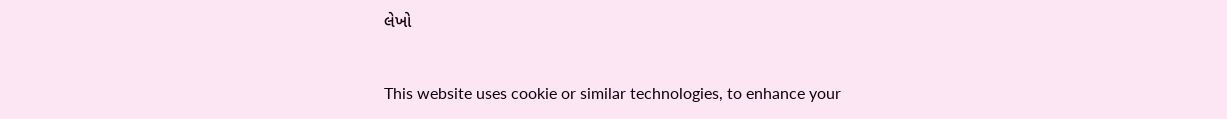લેખો


This website uses cookie or similar technologies, to enhance your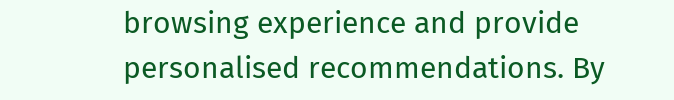browsing experience and provide personalised recommendations. By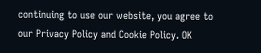continuing to use our website, you agree to our Privacy Policy and Cookie Policy. OK